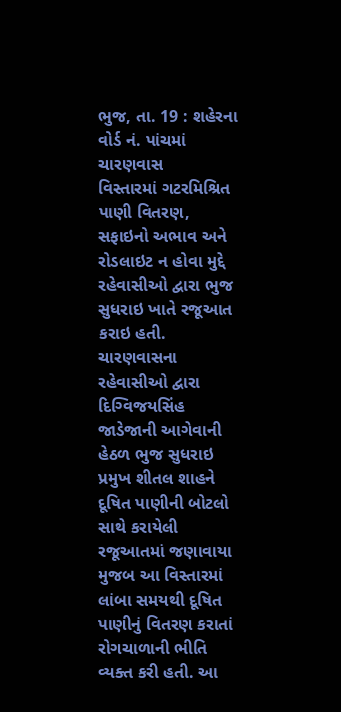ભુજ, તા. 19 : શહેરના વોર્ડ નં. પાંચમાં ચારણવાસ
વિસ્તારમાં ગટરમિશ્રિત પાણી વિતરણ, સફાઇનો અભાવ અને રોડલાઇટ ન હોવા મુદ્દે રહેવાસીઓ દ્વારા ભુજ સુધરાઇ ખાતે રજૂઆત
કરાઇ હતી. ચારણવાસના રહેવાસીઓ દ્વારા દિગ્વિજયસિંહ જાડેજાની આગેવાની હેઠળ ભુજ સુધરાઇ
પ્રમુખ શીતલ શાહને દૂષિત પાણીની બોટલો સાથે કરાયેલી રજૂઆતમાં જણાવાયા મુજબ આ વિસ્તારમાં
લાંબા સમયથી દૂષિત પાણીનું વિતરણ કરાતાં રોગચાળાની ભીતિ વ્યક્ત કરી હતી. આ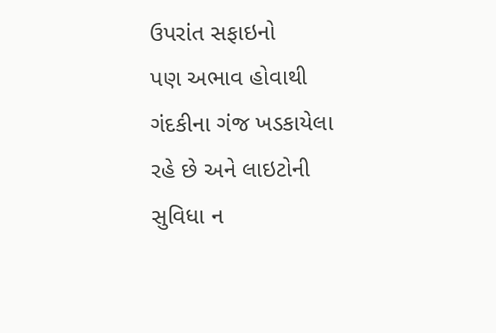ઉપરાંત સફાઇનો
પણ અભાવ હોવાથી ગંદકીના ગંજ ખડકાયેલા રહે છે અને લાઇટોની સુવિધા ન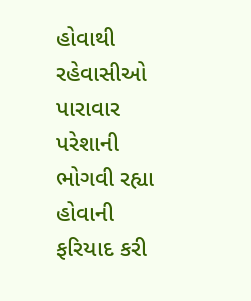હોવાથી રહેવાસીઓ
પારાવાર પરેશાની ભોગવી રહ્યા હોવાની ફરિયાદ કરી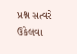પ્રશ્ન સત્વરે ઉકેલવા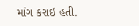માંગ કરાઇ હતી.